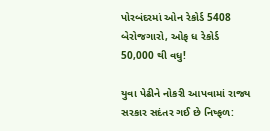પોરબંદરમાં ઓન રેકોર્ડ 5408 બેરોજગારો, ઓફ ધ રેકોર્ડ 50,000 થી વધુ!

યુવા પેઢીને નોકરી આપવામાં રાજ્ય સરકાર સદંતર ગઈ છે નિષ્ફળ: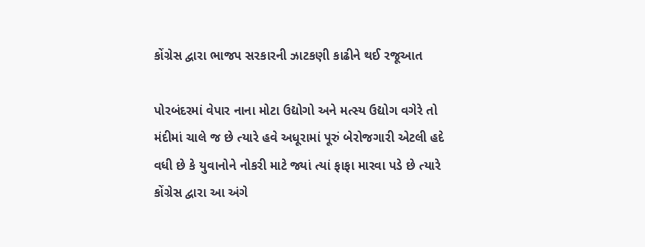કોંગ્રેસ દ્વારા ભાજપ સરકારની ઝાટકણી કાઢીને થઈ રજૂઆત

પોરબંદરમાં વેપાર નાના મોટા ઉદ્યોગો અને મત્સ્ય ઉદ્યોગ વગેરે તો મંદીમાં ચાલે જ છે ત્યારે હવે અધૂરામાં પૂરું બેરોજગારી એટલી હદે વધી છે કે યુવાનોને નોકરી માટે જ્યાં ત્યાં ફાફા મારવા પડે છે ત્યારે કોંગ્રેસ દ્વારા આ અંગે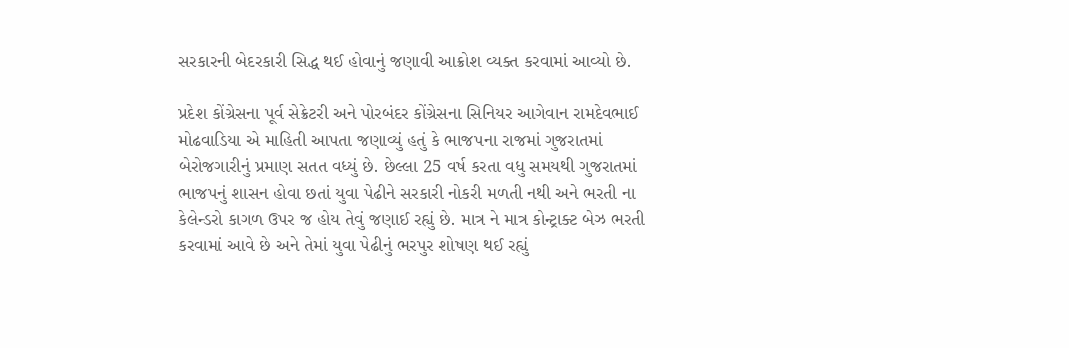સરકારની બેદરકારી સિદ્ધ થઈ હોવાનું જણાવી આક્રોશ વ્યક્ત કરવામાં આવ્યો છે.

પ્રદેશ કોંગ્રેસના પૂર્વ સેક્રેટરી અને પોરબંદર કોંગ્રેસના સિનિયર આગેવાન રામદેવભાઈ મોઢવાડિયા એ માહિતી આપતા જણાવ્યું હતું કે ભાજપના રાજમાં ગુજરાતમાં બેરોજગારીનું પ્રમાણ સતત વધ્યું છે. છેલ્લા 25 વર્ષ કરતા વધુ સમયથી ગુજરાતમાં ભાજપનું શાસન હોવા છતાં યુવા પેઢીને સરકારી નોકરી મળતી નથી અને ભરતી ના કેલેન્ડરો કાગળ ઉપર જ હોય તેવું જણાઈ રહ્યું છે. માત્ર ને માત્ર કોન્ટ્રાક્ટ બેઝ ભરતી કરવામાં આવે છે અને તેમાં યુવા પેઢીનું ભરપુર શોષણ થઈ રહ્યું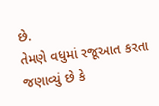છે.
તેમણે વધુમાં રજૂઆત કરતા જણાવ્યું છે કે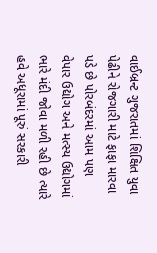વાઈબ્રન્ટ ગુજરાતમાં શિક્ષિત યુવા પેઢીને રોજગારી માટે ફાફા મારવા પડે છે પોરબંદરમાં આમ પણ વેપાર ઉદ્યોગ અને મત્સ્ય ઉદ્યોગમાં ભારે મંદી જોવા મળી રહી છે ત્યારે હવે અધૂરામાં પૂરું સરકારી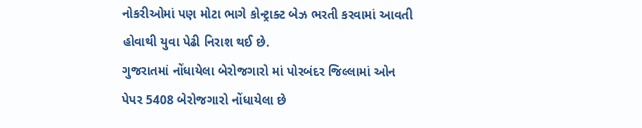નોકરીઓમાં પણ મોટા ભાગે કોન્ટ્રાક્ટ બેઝ ભરતી કરવામાં આવતી હોવાથી યુવા પેઢી નિરાશ થઈ છે.
ગુજરાતમાં નોંધાયેલા બેરોજગારો માં પોરબંદર જિલ્લામાં ઓન પેપર 5408 બેરોજગારો નોંધાયેલા છે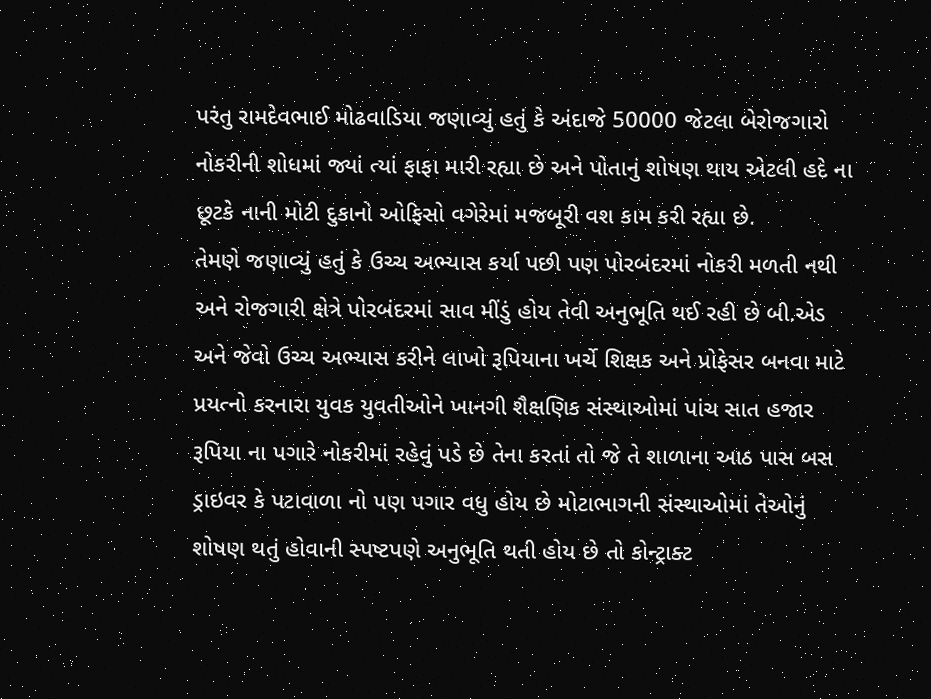પરંતુ રામદેવભાઈ મોઢવાડિયા જણાવ્યું હતું કે અંદાજે 50000 જેટલા બેરોજગારો નોકરીની શોધમાં જ્યાં ત્યાં ફાફા મારી રહ્યા છે અને પોતાનું શોષણ થાય એટલી હદે ના છૂટકે નાની મોટી દુકાનો ઓફિસો વગેરેમાં મજબૂરી વશ કામ કરી રહ્યા છે.
તેમણે જણાવ્યું હતું કે ઉચ્ચ અભ્યાસ કર્યા પછી પણ પોરબંદરમાં નોકરી મળતી નથી અને રોજગારી ક્ષેત્રે પોરબંદરમાં સાવ મીંડું હોય તેવી અનુભૂતિ થઈ રહી છે બી.એડ અને જેવો ઉચ્ચ અભ્યાસ કરીને લાખો રૂપિયાના ખર્ચે શિક્ષક અને પ્રોફેસર બનવા માટે પ્રયત્નો કરનારા યુવક યુવતીઓને ખાનગી શૈક્ષણિક સંસ્થાઓમાં પાંચ સાત હજાર રૂપિયા ના પગારે નોકરીમાં રહેવું પડે છે તેના કરતાં તો જે તે શાળાના આઠ પાસ બસ ડ્રાઇવર કે પટાવાળા નો પણ પગાર વધુ હોય છે મોટાભાગની સંસ્થાઓમાં તેઓનું શોષણ થતું હોવાની સ્પષ્ટપણે અનુભૂતિ થતી હોય છે તો કોન્ટ્રાક્ટ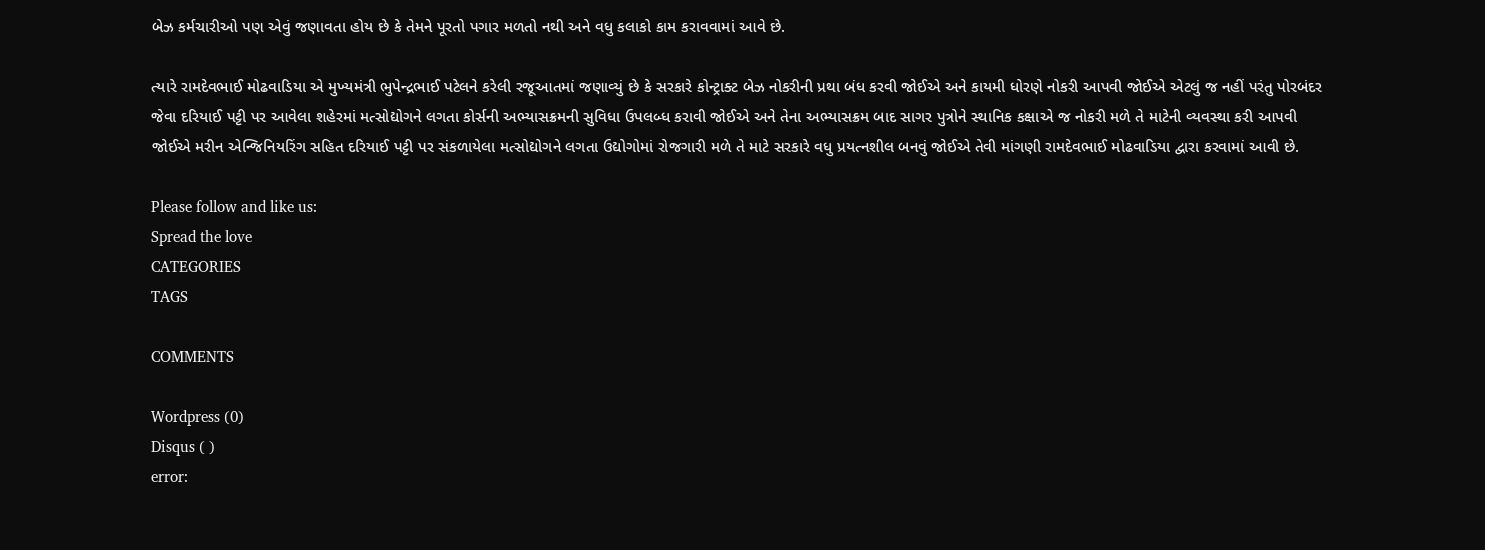બેઝ કર્મચારીઓ પણ એવું જણાવતા હોય છે કે તેમને પૂરતો પગાર મળતો નથી અને વધુ કલાકો કામ કરાવવામાં આવે છે.

ત્યારે રામદેવભાઈ મોઢવાડિયા એ મુખ્યમંત્રી ભુપેન્દ્રભાઈ પટેલને કરેલી રજૂઆતમાં જણાવ્યું છે કે સરકારે કોન્ટ્રાક્ટ બેઝ નોકરીની પ્રથા બંધ કરવી જોઈએ અને કાયમી ધોરણે નોકરી આપવી જોઈએ એટલું જ નહીં પરંતુ પોરબંદર જેવા દરિયાઈ પટ્ટી પર આવેલા શહેરમાં મત્સોદ્યોગને લગતા કોર્સની અભ્યાસક્રમની સુવિધા ઉપલબ્ધ કરાવી જોઈએ અને તેના અભ્યાસક્રમ બાદ સાગર પુત્રોને સ્થાનિક કક્ષાએ જ નોકરી મળે તે માટેની વ્યવસ્થા કરી આપવી જોઈએ મરીન એન્જિનિયરિંગ સહિત દરિયાઈ પટ્ટી પર સંકળાયેલા મત્સોદ્યોગને લગતા ઉદ્યોગોમાં રોજગારી મળે તે માટે સરકારે વધુ પ્રયત્નશીલ બનવું જોઈએ તેવી માંગણી રામદેવભાઈ મોઢવાડિયા દ્વારા કરવામાં આવી છે.

Please follow and like us:
Spread the love
CATEGORIES
TAGS

COMMENTS

Wordpress (0)
Disqus ( )
error: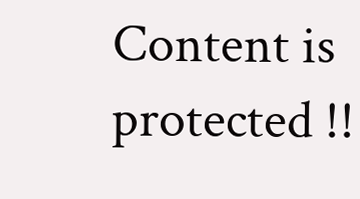Content is protected !!